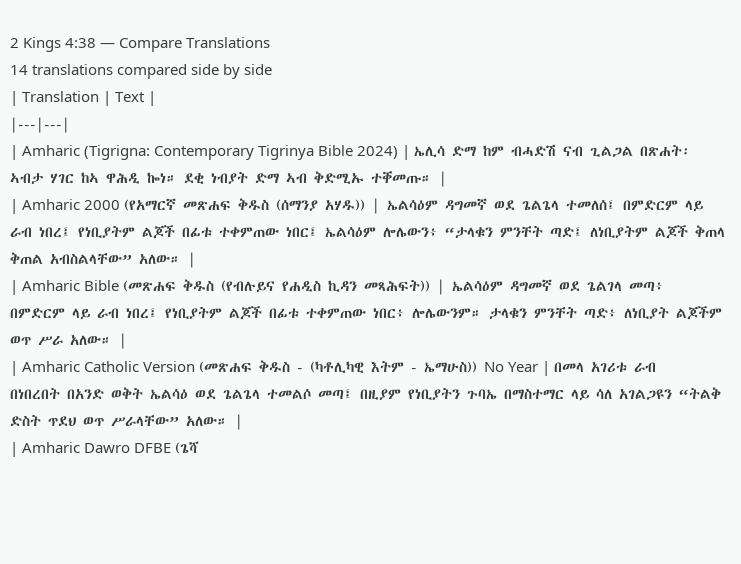2 Kings 4:38 — Compare Translations
14 translations compared side by side
| Translation | Text |
|---|---|
| Amharic (Tigrigna: Contemporary Tigrinya Bible 2024) | ኤሊሳ ድማ ከም ብሓድሽ ናብ ጊልጋል በጽሐት፡ ኣብታ ሃገር ከኣ ዋሕዲ ኰነ። ደቂ ነብያት ድማ ኣብ ቅድሚኡ ተቐመጡ። |
| Amharic 2000 (የአማርኛ መጽሐፍ ቅዱስ (ሰማንያ አሃዱ)) | ኤልሳዕም ዳግመኛ ወደ ጌልጌላ ተመለሰ፤ በምድርም ላይ ራብ ነበረ፤ የነቢያትም ልጆች በፊቱ ተቀምጠው ነበር፤ ኤልሳዕም ሎሌውን፥ “ታላቁን ምንቸት ጣድ፤ ለነቢያትም ልጆች ቅጠላ ቅጠል አብስልላቸው” አለው። |
| Amharic Bible (መጽሐፍ ቅዱስ (የብሉይና የሐዲስ ኪዳን መጻሕፍት)) | ኤልሳዕም ዳግመኛ ወደ ጌልገላ መጣ፥ በምድርም ላይ ራብ ነበረ፤ የነቢያትም ልጆች በፊቱ ተቀምጠው ነበር፥ ሎሌውንም። ታላቁን ምንቸት ጣድ፥ ለነቢያት ልጆችም ወጥ ሥራ አለው። |
| Amharic Catholic Version (መጽሐፍ ቅዱስ - (ካቶሊካዊ እትም - ኤማሁስ)) No Year | በመላ አገሪቱ ራብ በነበረበት በአንድ ወቅት ኤልሳዕ ወደ ጌልጌላ ተመልሶ መጣ፤ በዚያም የነቢያትን ጉባኤ በማስተማር ላይ ሳለ አገልጋዩን “ትልቅ ድስት ጥደህ ወጥ ሥራላቸው” አለው። |
| Amharic Dawro DFBE (ጌሻ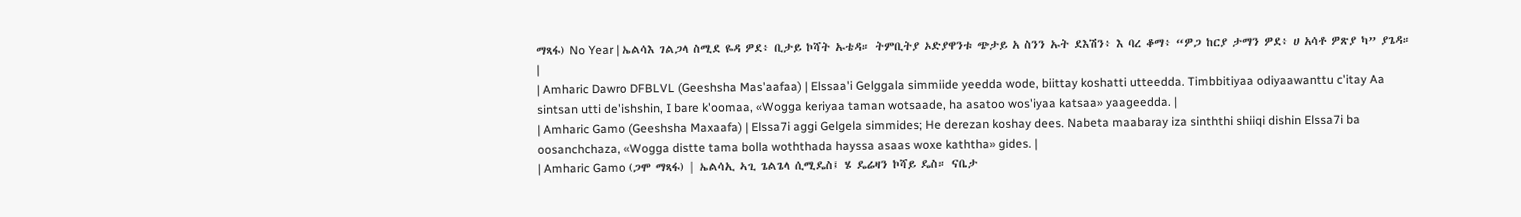ማጻፋ) No Year | ኤልሳእ ገልጋላ ስሚደ ዬዳ ዎደ፥ ቢታይ ኮሻት ኡቴዳ። ትምቢትያ ኦድያዋንቱ ጭታይ አ ስንን ኡት ደእሽን፥ እ ባረ ቆማ፥ “ዎጋ ከርያ ታማን ዎደ፥ ሀ አሳቶ ዎጽያ ካ” ያጌዳ። |
| Amharic Dawro DFBLVL (Geeshsha Mas'aafaa) | Elssaa'i Gelggala simmiide yeedda wode, biittay koshatti utteedda. Timbbitiyaa odiyaawanttu c'itay Aa sintsan utti de'ishshin, I bare k'oomaa, «Wogga keriyaa taman wotsaade, ha asatoo wos'iyaa katsaa» yaageedda. |
| Amharic Gamo (Geeshsha Maxaafa) | Elssa7i aggi Gelgela simmides; He derezan koshay dees. Nabeta maabaray iza sinththi shiiqi dishin Elssa7i ba oosanchchaza, «Wogga distte tama bolla woththada hayssa asaas woxe kaththa» gides. |
| Amharic Gamo (ጋሞ ማጻፋ) | ኤልሳኢ ኣጊ ጌልጌላ ሲሚዴስ፤ ሄ ዴሬዛን ኮሻይ ዴስ። ናቤታ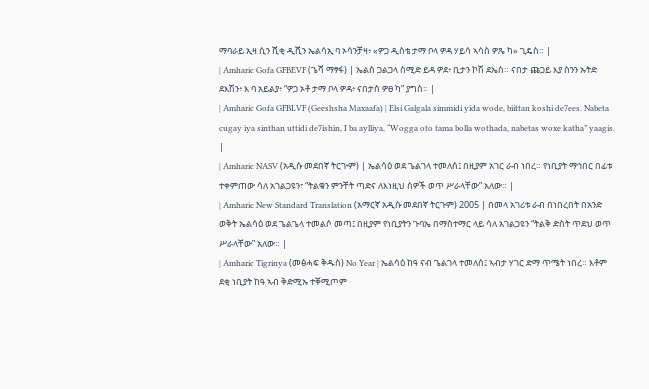ማባራይ ኢዛ ሲን ሺቂ ዲሺን ኤልሳኢ ባ ኦሳንቻዛ፥ «ዎጋ ዲስቴ ታማ ቦላ ዎዳ ሃይሳ ኣሳስ ዎጼ ካ» ጊዴስ። |
| Amharic Gofa GFBEVF (ጌሻ ማፃፋ) | ኤልስ ጋልጋላ ስሚድ ይዳ ዎደ፥ ቢታን ኮሽ ደኤስ። ናበታ ጩጋይ እያ ስንን ኡትድ ደእሽን፥ እ ባ አይልያ፥ “ዎጋ ኦቶ ታማ ቦላ ዎዳ፥ ናበታስ ዎፀ ካ” ያግስ። |
| Amharic Gofa GFBLVF (Geeshsha Maxaafa) | Elsi Galgala simmidi yida wode, biittan koshi de7ees. Nabeta cugay iya sinthan uttidi de7ishin, I ba aylliya, “Wogga oto tama bolla wothada, nabetas woxe katha” yaagis. |
| Amharic NASV (አዲሱ መደበኛ ትርጒም) | ኤልሳዕ ወደ ጌልገላ ተመለሰ፤ በዚያም አገር ራብ ነበረ። የነቢያት ማኅበር በፊቱ ተቀምጠው ሳለ አገልጋዩን፣ “ትልቁን ምንቸት ጣድና ለእነዚህ ሰዎች ወጥ ሥራላቸው” አለው። |
| Amharic New Standard Translation (አማርኛ አዲሱ መደበኛ ትርጉም) 2005 | በመላ አገሪቱ ራብ በነበረበት በአንድ ወቅት ኤልሳዕ ወደ ጌልጌላ ተመልሶ መጣ፤ በዚያም የነቢያትን ጉባኤ በማስተማር ላይ ሳለ አገልጋዩን “ትልቅ ድስት ጥደህ ወጥ ሥራላቸው” አለው። |
| Amharic Tigrinya (መፅሓፍ ቅዱስ) No Year | ኤልሳዕ ከዓ ናብ ጌልገላ ተመለሰ፤ ኣብታ ሃገር ድማ ጥሜት ነበረ። እቶም ደቂ ነቢያት ከዓ ኣብ ቅድሚኡ ተቐሚጦም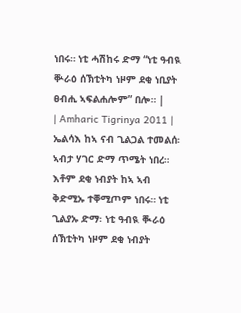ነበሩ። ነቲ ሓሽከሩ ድማ “ነቲ ዓብዪ ቝራዕ ሰኽቲትካ ነዞም ደቂ ነቢያት ፀብሒ ኣፍልሐሎም” በሎ። |
| Amharic Tigrinya 2011 | ኤልሳእ ከኣ ናብ ጊልጋል ተመልሰ፡ ኣብታ ሃገር ድማ ጥሜት ነበረ። እቶም ደቂ ነብያት ከኣ ኣብ ቅድሚኡ ተቐሚጦም ነበሩ። ነቲ ጊልያኡ ድማ፡ ነቲ ዓብዪ ቚራዕ ሰኽቲትካ ነዞም ደቂ ነብያት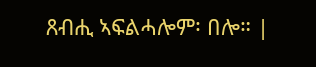ጸብሒ ኣፍልሓሎም፡ በሎ። |